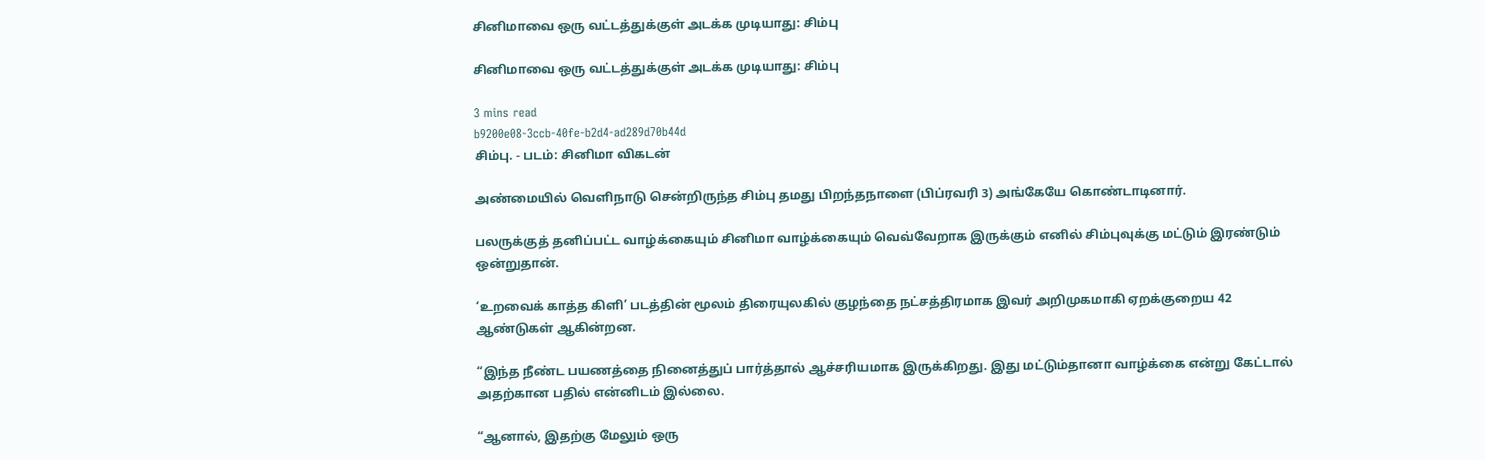சினிமாவை ஒரு வட்டத்துக்குள் அடக்க முடியாது: சிம்பு

சினிமாவை ஒரு வட்டத்துக்குள் அடக்க முடியாது: சிம்பு

3 mins read
b9200e08-3ccb-40fe-b2d4-ad289d70b44d
சிம்பு. - படம்: சினிமா விகடன்

அண்மையில் வெளிநாடு சென்றிருந்த சிம்பு தமது பிறந்தநாளை (பிப்ரவரி 3) அங்கேயே கொண்டாடினார்.

பலருக்குத் தனிப்பட்ட வாழ்க்கையும் சினிமா வாழ்க்கையும் வெவ்வேறாக இருக்கும் எனில் சிம்புவுக்கு மட்டும் இரண்டும் ஒன்றுதான்.

‘உறவைக் காத்த கிளி’ படத்தின் மூலம் திரையுலகில் குழந்தை நட்சத்திரமாக இவர் அறிமுகமாகி ஏறக்குறைய 42 ஆண்டுகள் ஆகின்றன.

“இந்த நீண்ட பயணத்தை நினைத்துப் பார்த்தால் ஆச்சரியமாக இருக்கிறது. இது மட்டும்தானா வாழ்க்கை என்று கேட்டால் அதற்கான பதில் என்னிடம் இல்லை‌.

“ஆனால், இதற்கு மேலும் ஒரு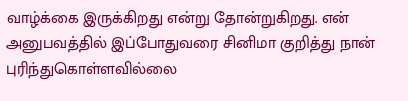வாழ்க்கை இருக்கிறது என்று தோன்றுகிறது. என் அனுபவத்தில் இப்போதுவரை சினிமா குறித்து நான் புரிந்துகொள்ளவில்லை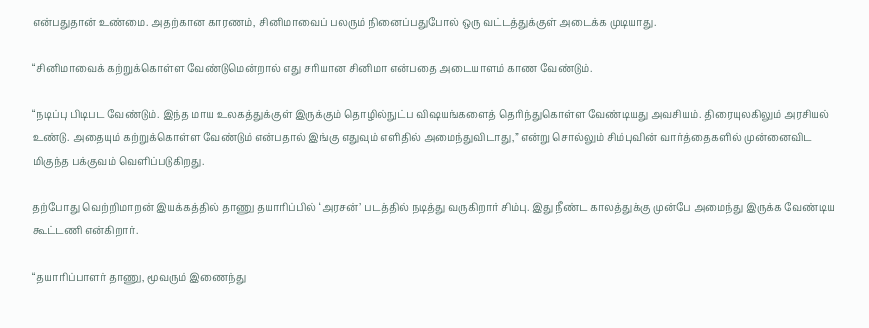என்பதுதான் உண்மை. அதற்கான காரணம், சினிமாவைப் பலரும் நினைப்பதுபோல் ஒரு வட்டத்துக்குள் அடைக்க முடியாது.

“சினிமாவைக் கற்றுக்கொள்ள வேண்டுமென்றால் எது சரியான சினிமா என்பதை அடையாளம் காண வேண்டும்.

“நடிப்பு பிடிபட வேண்டும். இந்த மாய உலகத்துக்குள் இருக்கும் தொழில்நுட்ப விஷயங்களைத் தெரிந்துகொள்ள வேண்டியது அவசியம். திரையுலகிலும் அரசியல் உண்டு. அதையும் கற்றுக்கொள்ள வேண்டும் என்பதால் இங்கு எதுவும் எளிதில் அமைந்துவிடாது,” என்று சொல்லும் சிம்புவின் வார்த்தைகளில் முன்னைவிட மிகுந்த பக்குவம் வெளிப்படுகிறது.

தற்போது வெற்றிமாறன் இயக்கத்தில் தாணு தயாரிப்பில் ‘அரசன்’ படத்தில் நடித்து வருகிறார் சிம்பு. இது நீண்ட காலத்துக்கு முன்பே அமைந்து இருக்க வேண்டிய கூட்டணி என்கிறார்.

“தயாரிப்பாளர் தாணு, மூவரும் இணைந்து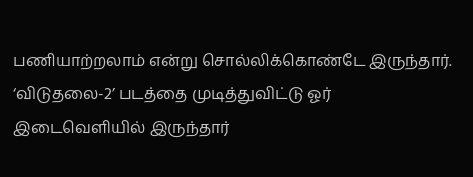பணியாற்றலாம் என்று சொல்லிக்கொண்டே இருந்தார். ‘விடுதலை-2’ படத்தை முடித்துவிட்டு ஓர் இடைவெளியில் இருந்தார்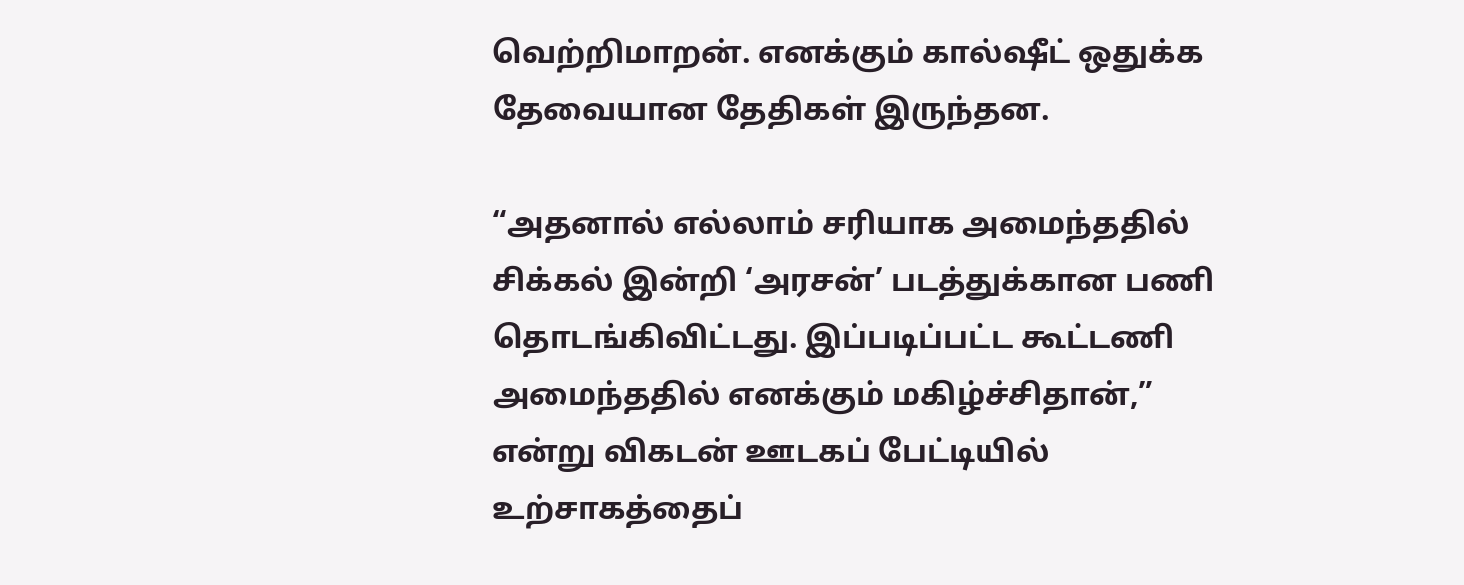வெற்றிமாறன். எனக்கும் கால்ஷீட் ஒதுக்க தேவையான தேதிகள் இருந்தன.

“அதனால் எல்லாம் சரியாக அமைந்ததில் சிக்கல் இன்றி ‘அரசன்’ படத்துக்கான பணி தொடங்கிவிட்டது. இப்படிப்பட்ட கூட்டணி அமைந்ததில் எனக்கும் மகிழ்ச்சிதான்,” என்று விகடன் ஊடகப் பேட்டியில் உற்சாகத்தைப்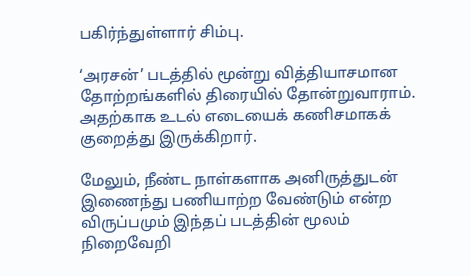பகிர்ந்துள்ளார் சிம்பு.

‘அரசன்’ படத்தில் மூன்று வித்தியாசமான தோற்றங்களில் திரையில் தோன்றுவாராம். அதற்காக உடல் எடையைக் கணிசமாகக் குறைத்து இருக்கிறார்.

மேலும், நீண்ட நாள்களாக அனிருத்துடன் இணைந்து பணியாற்ற வேண்டும் என்ற விருப்பமும் இந்தப் படத்தின் மூலம் நிறைவேறி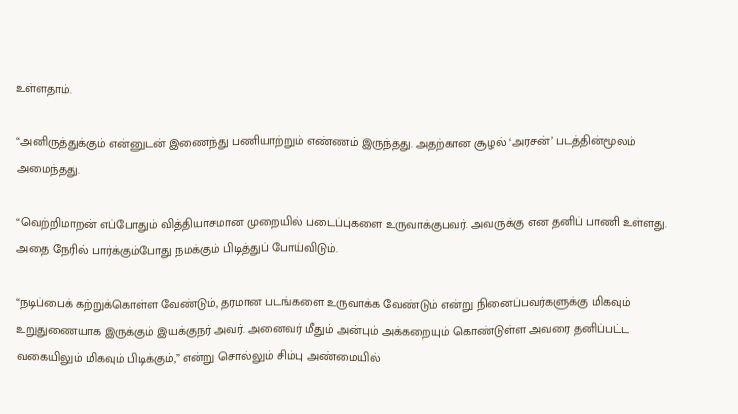உள்ளதாம்.

“அனிருத்துக்கும் என்னுடன் இணைந்து பணியாற்றும் எண்ணம் இருந்தது. அதற்கான சூழல் ‘அரசன்’ படத்தின்மூலம் அமைந்தது.

“வெற்றிமாறன் எப்போதும் வித்தியாசமான முறையில் படைப்புகளை உருவாக்குபவர். அவருக்கு என தனிப் பாணி உள்ளது. அதை நேரில் பார்க்கும்போது நமக்கும் பிடித்துப் போய்விடும்.

“நடிப்பைக் கற்றுக்கொள்ள வேண்டும், தரமான படங்களை உருவாக்க வேண்டும் என்று நினைப்பவர்களுக்கு மிகவும் உறுதுணையாக இருக்கும் இயக்குநர் அவர். அனைவர் மீதும் அன்பும் அக்கறையும் கொண்டுள்ள அவரை தனிப்பட்ட வகையிலும் மிகவும் பிடிக்கும்,” என்று சொல்லும் சிம்பு அண்மையில்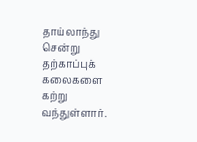தாய்லாந்து சென்று தற்காப்புக் கலைகளை கற்று வந்துள்ளார்.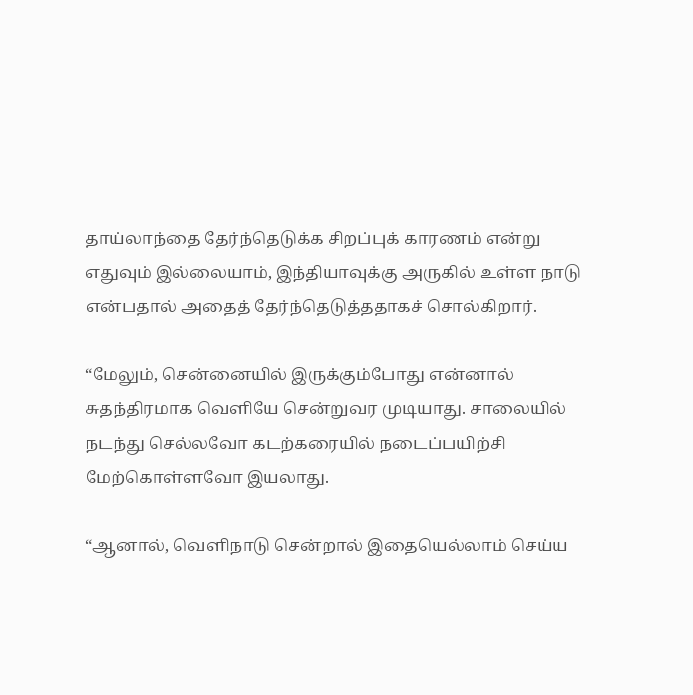தாய்லாந்தை தேர்ந்தெடுக்க சிறப்புக் காரணம் என்று எதுவும் இல்லையாம், இந்தியாவுக்கு அருகில் உள்ள நாடு என்பதால் அதைத் தேர்ந்தெடுத்ததாகச் சொல்கிறார்.

“மேலும், சென்னையில் இருக்கும்போது என்னால் சுதந்திரமாக வெளியே சென்றுவர முடியாது. சாலையில் நடந்து செல்லவோ கடற்கரையில் நடைப்பயிற்சி மேற்கொள்ளவோ இயலாது.

“ஆனால், வெளிநாடு சென்றால் இதையெல்லாம் செய்ய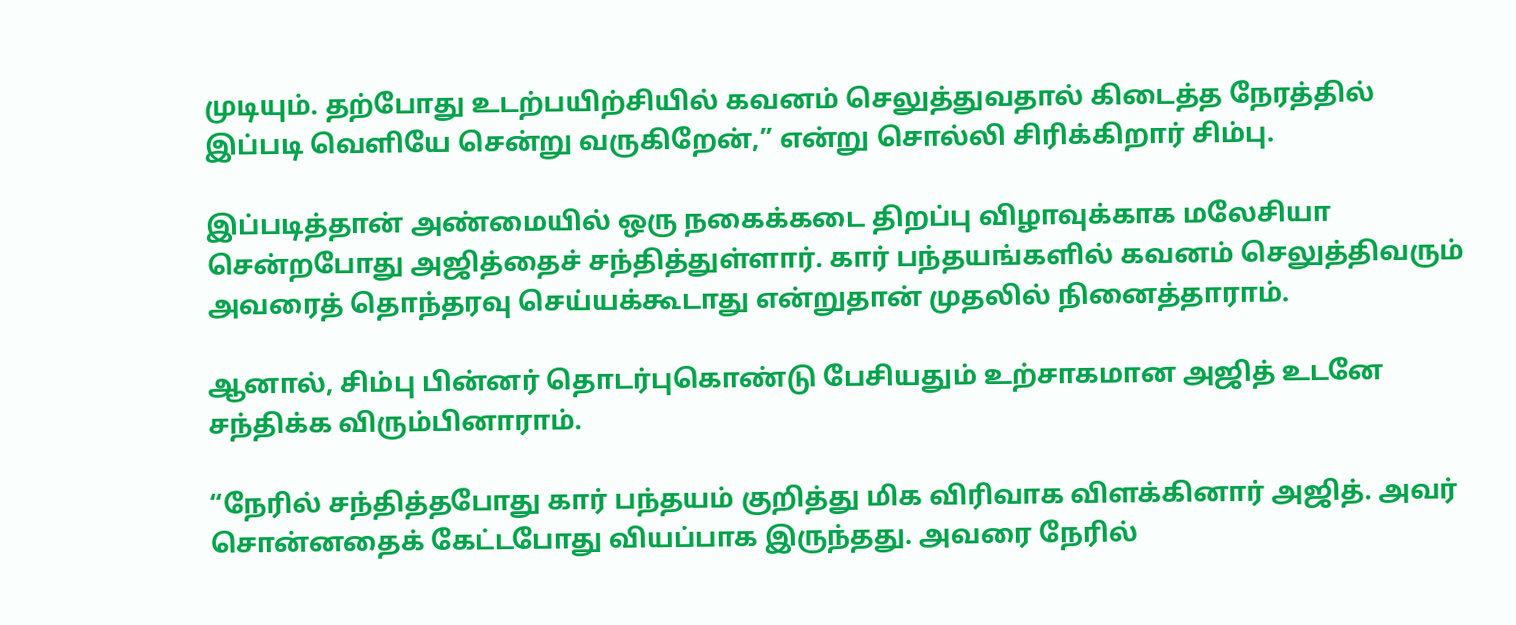முடியும். தற்போது உடற்பயிற்சியில் கவனம் செலுத்துவதால் கிடைத்த நேரத்தில் இப்படி வெளியே சென்று வருகிறேன்,” என்று சொல்லி சிரிக்கிறார் சிம்பு.

இப்படித்தான் அண்மையில் ஒரு நகைக்கடை திறப்பு விழாவுக்காக மலேசியா சென்றபோது அஜித்தைச் சந்தித்துள்ளார். கார் பந்தயங்களில் கவனம் செலுத்திவரும் அவரைத் தொந்தரவு செய்யக்கூடாது என்றுதான் முதலில் நினைத்தாராம்.

ஆனால், சிம்பு பின்னர் தொடர்புகொண்டு பேசியதும் உற்சாகமான அஜித் உடனே சந்திக்க விரும்பினாராம்.

“நேரில் சந்தித்தபோது கார் பந்தயம் குறித்து மிக விரிவாக விளக்கினார் அஜித். அவர் சொன்னதைக் கேட்டபோது வியப்பாக இருந்தது. அவரை நேரில்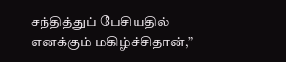சந்தித்துப் பேசியதில் எனக்கும் மகிழ்ச்சிதான்,”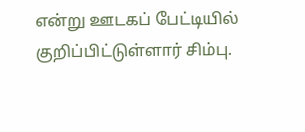என்று ஊடகப் பேட்டியில் குறிப்பிட்டுள்ளார் சிம்பு.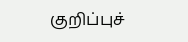குறிப்புச்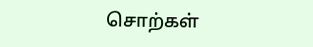சொற்கள்